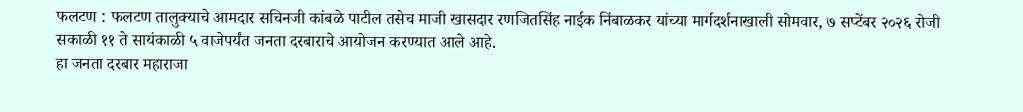फलटण : फलटण तालुक्याचे आमदार सचिनजी कांबळे पाटील तसेच माजी खासदार रणजितसिंह नाईक निंबाळकर यांच्या मार्गदर्शनाखाली सोमवार, ७ सप्टेंबर २०२६ रोजी सकाळी ११ ते सायंकाळी ५ वाजेपर्यंत जनता दरबाराचे आयोजन करण्यात आले आहे.
हा जनता दरबार महाराजा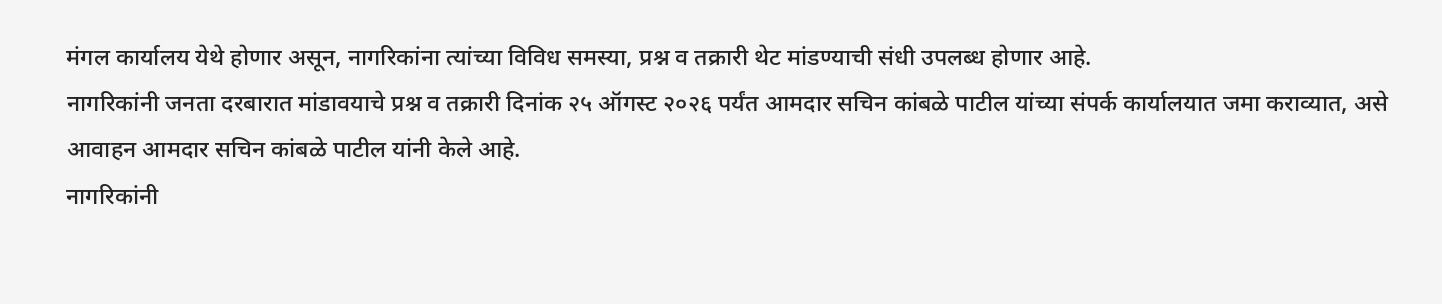मंगल कार्यालय येथे होणार असून, नागरिकांना त्यांच्या विविध समस्या, प्रश्न व तक्रारी थेट मांडण्याची संधी उपलब्ध होणार आहे.
नागरिकांनी जनता दरबारात मांडावयाचे प्रश्न व तक्रारी दिनांक २५ ऑगस्ट २०२६ पर्यंत आमदार सचिन कांबळे पाटील यांच्या संपर्क कार्यालयात जमा कराव्यात, असे आवाहन आमदार सचिन कांबळे पाटील यांनी केले आहे.
नागरिकांनी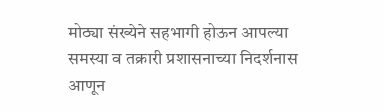मोठ्या संख्येने सहभागी होऊन आपल्या समस्या व तक्रारी प्रशासनाच्या निदर्शनास आणून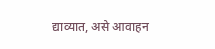द्याव्यात, असे आवाहन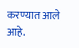करण्यात आले आहे.